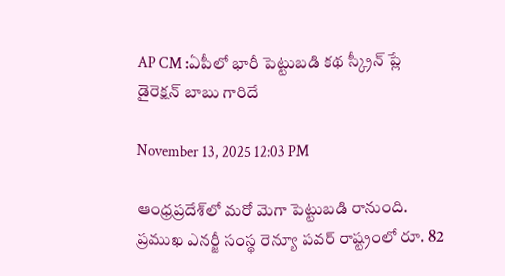AP CM :ఏపీలో భారీ పెట్టుబడి కథ స్క్రీన్ ప్లే డైరెక్షన్ బాబు గారిదే

November 13, 2025 12:03 PM

ఆంధ్రప్రదేశ్‌లో మరో మెగా పెట్టుబడి రానుంది. ప్రముఖ ఎనర్జీ సంస్థ రెన్యూ పవర్‌ రాష్ట్రంలో రూ. 82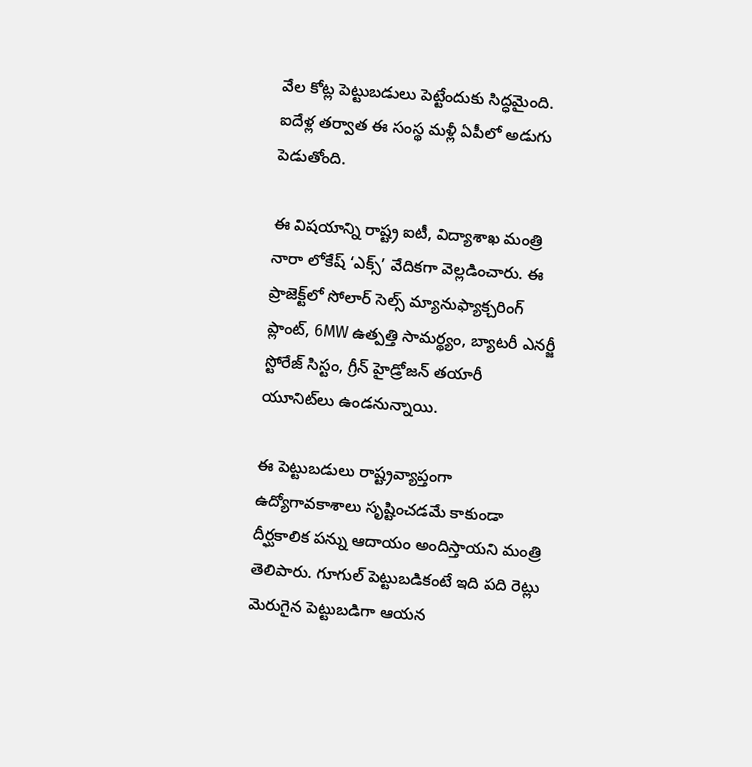వేల కోట్ల పెట్టుబడులు పెట్టేందుకు సిద్ధమైంది. ఐదేళ్ల తర్వాత ఈ సంస్థ మళ్లీ ఏపీలో అడుగు పెడుతోంది.

ఈ విషయాన్ని రాష్ట్ర ఐటీ, విద్యాశాఖ మంత్రి నారా లోకేష్ ‘ఎక్స్‌’ వేదికగా వెల్లడించారు. ఈ ప్రాజెక్ట్‌లో సోలార్ సెల్స్ మ్యానుఫ్యాక్చరింగ్ ప్లాంట్, 6MW ఉత్పత్తి సామర్థ్యం, బ్యాటరీ ఎనర్జీ స్టోరేజ్ సిస్టం, గ్రీన్ హైడ్రోజన్ తయారీ యూనిట్‌లు ఉండనున్నాయి.

ఈ పెట్టుబడులు రాష్ట్రవ్యాప్తంగా ఉద్యోగావకాశాలు సృష్టించడమే కాకుండా దీర్ఘకాలిక పన్ను ఆదాయం అందిస్తాయని మంత్రి తెలిపారు. గూగుల్ పెట్టుబడికంటే ఇది పది రెట్లు మెరుగైన పెట్టుబడిగా ఆయన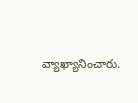వ్యాఖ్యానించారు.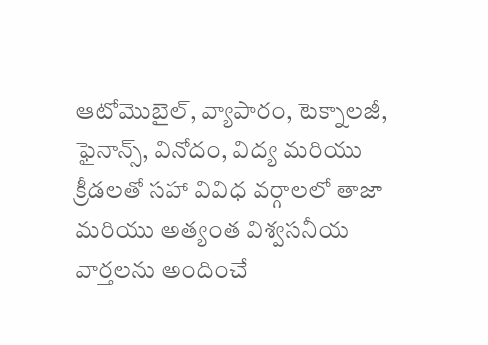ఆటోమొబైల్, వ్యాపారం, టెక్నాలజీ, ఫైనాన్స్, వినోదం, విద్య మరియు క్రీడలతో సహా వివిధ వర్గాలలో తాజా మరియు అత్యంత విశ్వసనీయ వార్తలను అందించే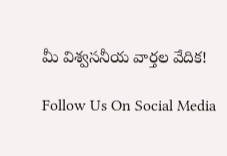మీ విశ్వసనీయ వార్తల వేదిక!

Follow Us On Social Media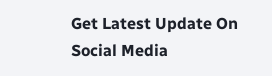Get Latest Update On Social Media